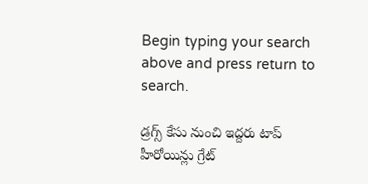Begin typing your search above and press return to search.

డ్ర‌గ్స్ కేసు నుంచి ఇద్ద‌రు టాప్ హీరోయిన్లు గ్రేట్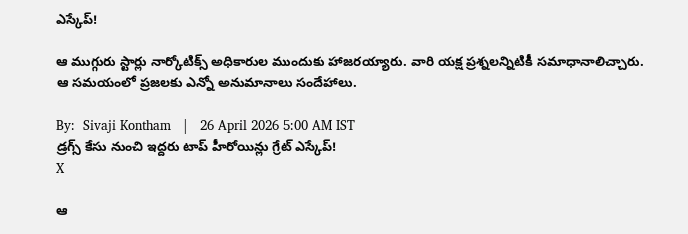ఎస్కేప్!

ఆ ముగ్గురు స్టార్లు నార్కోటిక్స్ అధికారుల ముందుకు హాజ‌ర‌య్యారు. వారి య‌క్ష ప్ర‌శ్న‌లన్నిటికీ స‌మాధానాలిచ్చారు. ఆ స‌మ‌యంలో ప్ర‌జ‌ల‌కు ఎన్నో అనుమానాలు సందేహాలు.

By:  Sivaji Kontham   |   26 April 2026 5:00 AM IST
డ్ర‌గ్స్ కేసు నుంచి ఇద్ద‌రు టాప్ హీరోయిన్లు గ్రేట్ ఎస్కేప్!
X

ఆ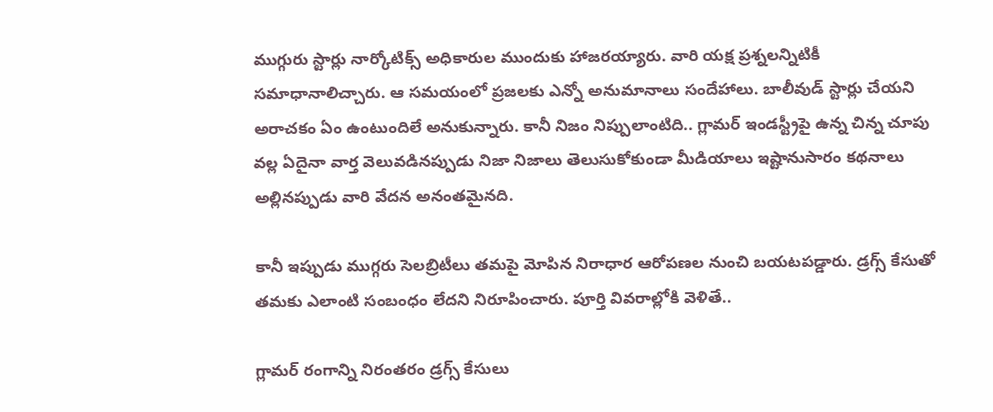ముగ్గురు స్టార్లు నార్కోటిక్స్ అధికారుల ముందుకు హాజ‌ర‌య్యారు. వారి య‌క్ష ప్ర‌శ్న‌లన్నిటికీ స‌మాధానాలిచ్చారు. ఆ స‌మ‌యంలో ప్ర‌జ‌ల‌కు ఎన్నో అనుమానాలు సందేహాలు. బాలీవుడ్ స్టార్లు చేయ‌ని అరాచ‌కం ఏం ఉంటుందిలే అనుకున్నారు. కానీ నిజం నిప్పులాంటిది.. గ్లామ‌ర్ ఇండ‌స్ట్రీపై ఉన్న చిన్న చూపు వ‌ల్ల ఏదైనా వార్త వెలువ‌డినప్పుడు నిజా నిజాలు తెలుసుకోకుండా మీడియాలు ఇష్టానుసారం క‌థ‌నాలు అల్లిన‌ప్పుడు వారి వేద‌న అనంత‌మైన‌ది.

కానీ ఇప్పుడు ముగ్గ‌రు సెల‌బ్రిటీలు త‌మ‌పై మోపిన నిరాధార ఆరోప‌ణ‌ల నుంచి బ‌య‌ట‌ప‌డ్డారు. డ్ర‌గ్స్ కేసుతో త‌మ‌కు ఎలాంటి సంబంధం లేద‌ని నిరూపించారు. పూర్తి వివ‌రాల్లోకి వెళితే..

గ్లామ‌ర్ రంగాన్ని నిరంత‌రం డ్ర‌గ్స్ కేసులు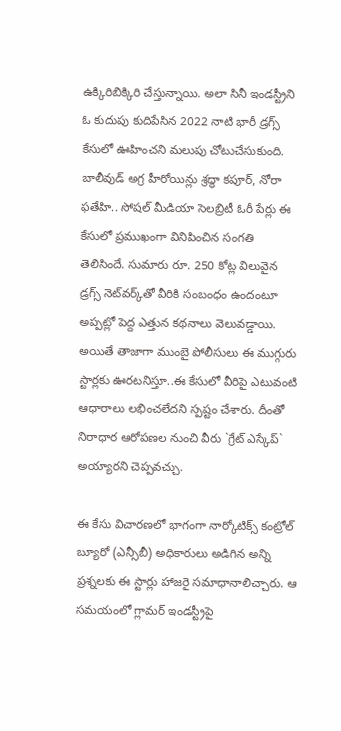ఉక్కిరిబిక్కిరి చేస్తున్నాయి. అలా సినీ ఇండస్ట్రీని ఓ కుదుపు కుదిపేసిన 2022 నాటి భారీ డ్రగ్స్ కేసులో ఊహించని మలుపు చోటుచేసుకుంది. బాలీవుడ్ అగ్ర హీరోయిన్లు శ్రద్ధా కపూర్, నోరా ఫతేహి.. సోషల్ మీడియా సెలబ్రిటీ ఓరీ పేర్లు ఈ కేసులో ప్రముఖంగా వినిపించిన సంగతి తెలిసిందే. సుమారు రూ. 250 కోట్ల విలువైన డ్రగ్స్ నెట్‌వర్క్‌తో వీరికి సంబంధం ఉందంటూ అప్పట్లో పెద్ద ఎత్తున కథనాలు వెలువడ్డాయి. అయితే తాజాగా ముంబై పోలీసులు ఈ ముగ్గురు స్టార్లకు ఊరటనిస్తూ..ఈ కేసులో వీరిపై ఎటువంటి ఆధారాలు లభించలేదని స్పష్టం చేశారు. దీంతో నిరాధార ఆరోపణల నుంచి వీరు `గ్రేట్ ఎస్కేప్` అయ్యారని చెప్పవచ్చు.

ఈ కేసు విచారణలో భాగంగా నార్కోటిక్స్ కంట్రోల్ బ్యూరో (ఎన్సీబీ) అధికారులు అడిగిన అన్ని ప్రశ్నలకు ఈ స్టార్లు హాజరై సమాధానాలిచ్చారు. ఆ సమయంలో గ్లామర్ ఇండస్ట్రీపై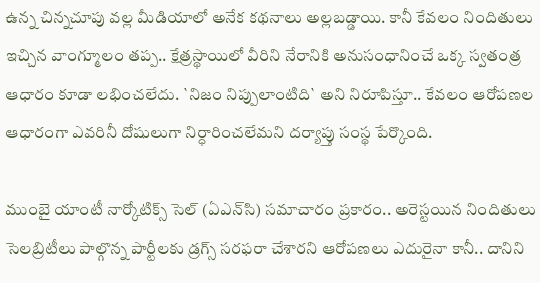ఉన్న చిన్నచూపు వల్ల మీడియాలో అనేక కథనాలు అల్లబడ్డాయి. కానీ కేవలం నిందితులు ఇచ్చిన వాంగ్మూలం తప్ప.. క్షేత్రస్థాయిలో వీరిని నేరానికి అనుసంధానించే ఒక్క స్వతంత్ర ఆధారం కూడా లభించలేదు. `నిజం నిప్పులాంటిది` అని నిరూపిస్తూ.. కేవలం ఆరోపణల ఆధారంగా ఎవరినీ దోషులుగా నిర్ధారించలేమని దర్యాప్తు సంస్థ పేర్కొంది.

ముంబై యాంటీ నార్కోటిక్స్ సెల్ (ఏఎన్‌సి) సమాచారం ప్రకారం.. అరెస్టయిన నిందితులు సెలబ్రిటీలు పాల్గొన్న పార్టీలకు డ్రగ్స్ సరఫరా చేశార‌ని ఆరోప‌ణ‌లు ఎదురైనా కానీ.. దానిని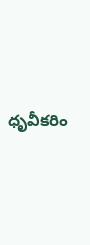ధృవీకరిం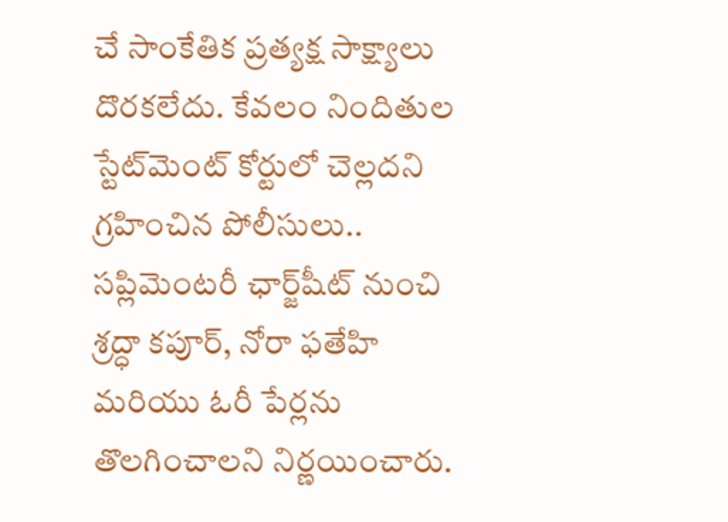చే సాంకేతిక ప్రత్యక్ష సాక్ష్యాలు దొరకలేదు. కేవలం నిందితుల స్టేట్‌మెంట్ కోర్టులో చెల్లదని గ్రహించిన పోలీసులు.. సప్లిమెంటరీ ఛార్జ్‌షీట్ నుంచి శ్రద్ధా కపూర్, నోరా ఫతేహి మరియు ఓరీ పేర్లను తొలగించాలని నిర్ణయించారు.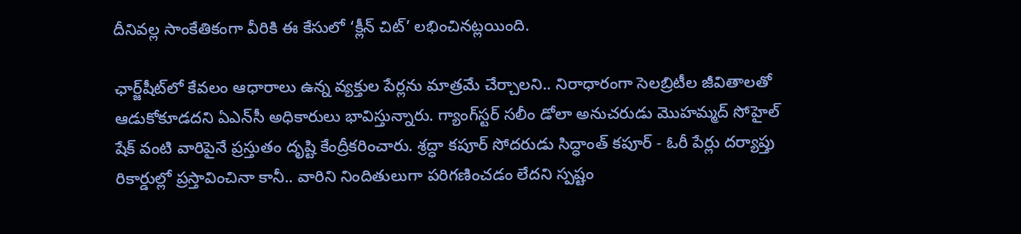దీనివల్ల సాంకేతికంగా వీరికి ఈ కేసులో ‘క్లీన్ చిట్’ లభించినట్లయింది.

ఛార్జ్‌షీట్‌లో కేవలం ఆధారాలు ఉన్న వ్యక్తుల పేర్లను మాత్రమే చేర్చాలని.. నిరాధారంగా సెలబ్రిటీల జీవితాలతో ఆడుకోకూడదని ఏఎన్‌సీ అధికారులు భావిస్తున్నారు. గ్యాంగ్‌స్టర్ సలీం డోలా అనుచరుడు మొహమ్మద్ సోహైల్ షేక్ వంటి వారిపైనే ప్రస్తుతం దృష్టి కేంద్రీకరించారు. శ్రద్ధా కపూర్ సోదరుడు సిద్ధాంత్ కపూర్ - ఓరీ పేర్లు దర్యాప్తు రికార్డుల్లో ప్రస్తావించినా కానీ.. వారిని నిందితులుగా పరిగణించడం లేదని స్పష్టం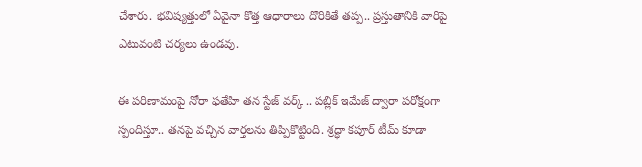చేశారు. భవిష్యత్తులో ఏవైనా కొత్త ఆధారాలు దొరికితే తప్ప.. ప్రస్తుతానికి వారిపై ఎటువంటి చర్యలు ఉండవు.

ఈ పరిణామంపై నోరా ఫతేహి తన స్టేజ్ వర్క్ .. పబ్లిక్ ఇమేజ్ ద్వారా పరోక్షంగా స్పందిస్తూ.. తనపై వచ్చిన వార్తలను తిప్పికొట్టింది. శ్రద్ధా కపూర్ టీమ్ కూడా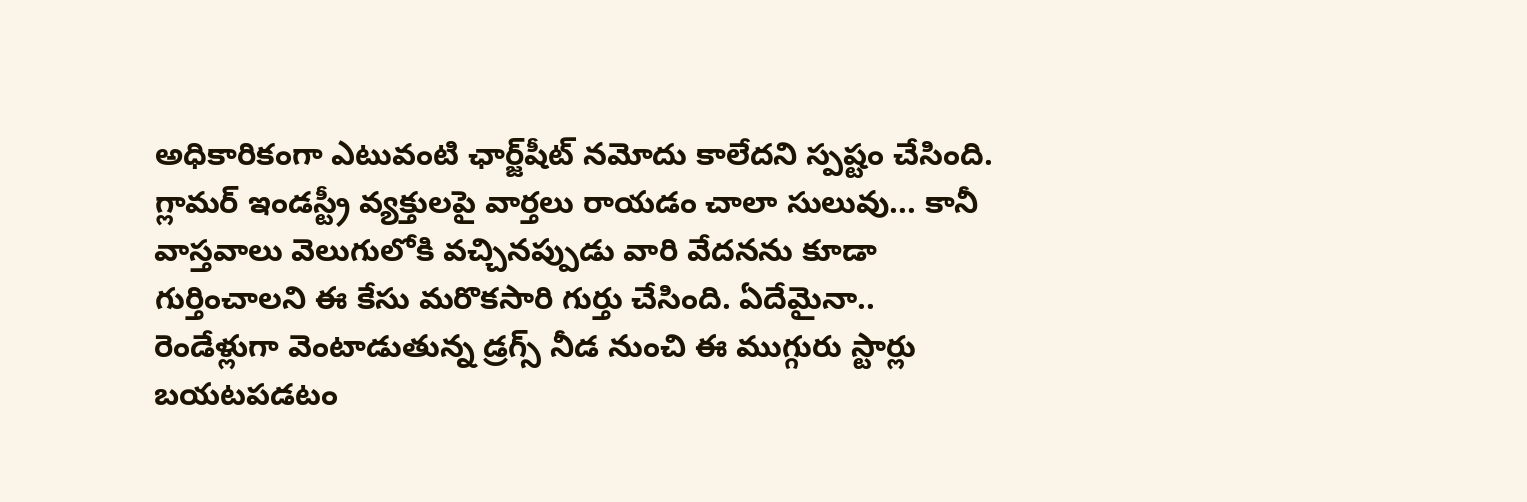అధికారికంగా ఎటువంటి ఛార్జ్‌షీట్ నమోదు కాలేదని స్పష్టం చేసింది. గ్లామర్ ఇండస్ట్రీ వ్యక్తులపై వార్తలు రాయడం చాలా సులువు... కానీ వాస్తవాలు వెలుగులోకి వచ్చినప్పుడు వారి వేదనను కూడా గుర్తించాలని ఈ కేసు మరొకసారి గుర్తు చేసింది. ఏదేమైనా.. రెండేళ్లుగా వెంటాడుతున్న డ్రగ్స్ నీడ నుంచి ఈ ముగ్గురు స్టార్లు బయటపడటం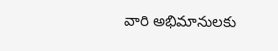వారి అభిమానులకు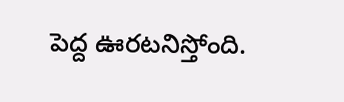పెద్ద ఊరటనిస్తోంది.